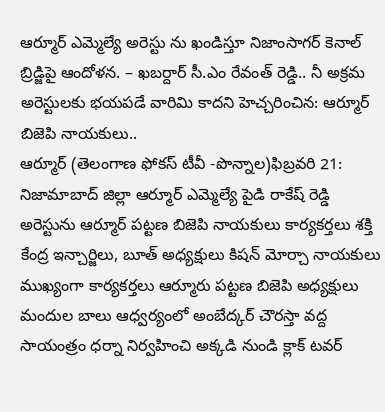ఆర్మూర్ ఎమ్మెల్యే అరెస్టు ను ఖండిస్తూ నిజాంసాగర్ కెనాల్ బ్రిడ్జిపై ఆందోళన. – ఖబర్దార్ సీ.ఎం రేవంత్ రెడ్డి.. నీ అక్రమ అరెస్టులకు భయపడే వారిమి కాదని హెచ్చరించిన: ఆర్మూర్ బిజెపి నాయకులు..
ఆర్మూర్ (తెలంగాణ ఫోకస్ టీవీ -పొన్నాల)ఫిబ్రవరి 21: నిజామాబాద్ జిల్లా ఆర్మూర్ ఎమ్మెల్యే పైడి రాకేష్ రెడ్డి అరెస్టును ఆర్మూర్ పట్టణ బిజెపి నాయకులు కార్యకర్తలు శక్తి కేంద్ర ఇన్చార్జిలు, బూత్ అధ్యక్షులు కిషన్ మోర్చా నాయకులు ముఖ్యంగా కార్యకర్తలు ఆర్మూరు పట్టణ బిజెపి అధ్యక్షులు మందుల బాలు ఆధ్వర్యంలో అంబేద్కర్ చౌరస్తా వద్ద సాయంత్రం ధర్నా నిర్వహించి అక్కడి నుండి క్లాక్ టవర్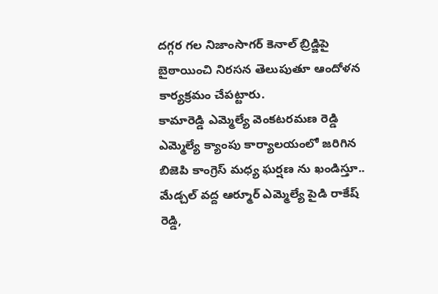దగ్గర గల నిజాంసాగర్ కెనాల్ బ్రిడ్జిపై బైఠాయించి నిరసన తెలుపుతూ ఆందోళన కార్యక్రమం చేపట్టారు.
కామారెడ్డి ఎమ్మెల్యే వెంకటరమణ రెడ్డి ఎమ్మెల్యే క్యాంపు కార్యాలయంలో జరిగిన బిజెపి కాంగ్రెస్ మధ్య ఘర్షణ ను ఖండిస్తూ.. మేడ్చల్ వద్ద ఆర్మూర్ ఎమ్మెల్యే పైడి రాకేష్ రెడ్డి,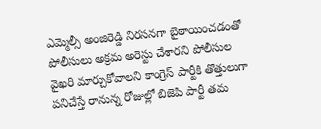ఎమ్మెల్సీ అంజిరెడ్డి నిరసనగా బైఠాయించడంతో పోలీసులు అక్రమ అరెస్టు చేశారని పోలీసుల వైఖరి మార్చుకోవాలని కాంగ్రెస్ పార్టీకి తొత్తులుగా పనిచేస్తే రానున్న రోజుల్లో బిజెపి పార్టీ తమ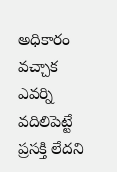అధికారం వచ్చాక ఎవర్ని వదిలిపెట్టే ప్రసక్తి లేదని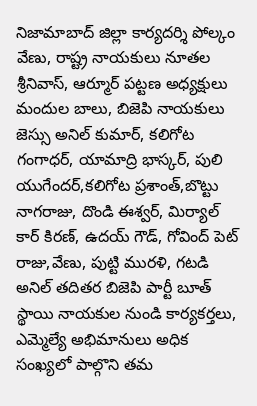నిజామాబాద్ జిల్లా కార్యదర్శి పోల్కం వేణు, రాష్ట్ర నాయకులు నూతల శ్రీనివాస్, ఆర్మూర్ పట్టణ అధ్యక్షులు మందుల బాలు, బిజెపి నాయకులు జెస్సు అనిల్ కుమార్, కలిగోట గంగాధర్, యామాద్రి భాస్కర్, పులి యుగేందర్,కలిగోట ప్రశాంత్,బొట్టు నాగరాజు, దొండి ఈశ్వర్, మిర్యాల్ కార్ కిరణ్, ఉదయ్ గౌడ్, గోవింద్ పెట్ రాజు,వేణు, పుట్టి మురళి, గటడి అనిల్ తదితర బిజెపి పార్టీ బూత్ స్థాయి నాయకుల నుండి కార్యకర్తలు, ఎమ్మెల్యే అభిమానులు అధిక సంఖ్యలో పాల్గొని తమ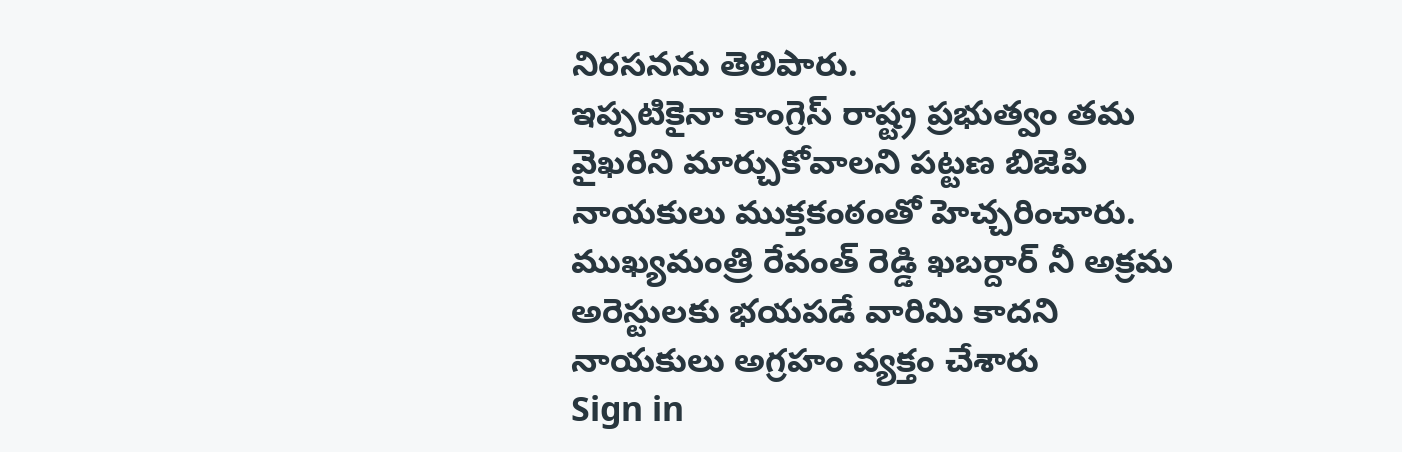నిరసనను తెలిపారు.
ఇప్పటికైనా కాంగ్రెస్ రాష్ట్ర ప్రభుత్వం తమ వైఖరిని మార్చుకోవాలని పట్టణ బిజెపి నాయకులు ముక్తకంఠంతో హెచ్చరించారు. ముఖ్యమంత్రి రేవంత్ రెడ్డి ఖబర్దార్ నీ అక్రమ అరెస్టులకు భయపడే వారిమి కాదని నాయకులు అగ్రహం వ్యక్తం చేశారు
Sign in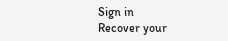Sign in
Recover your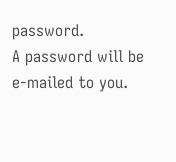password.
A password will be e-mailed to you.